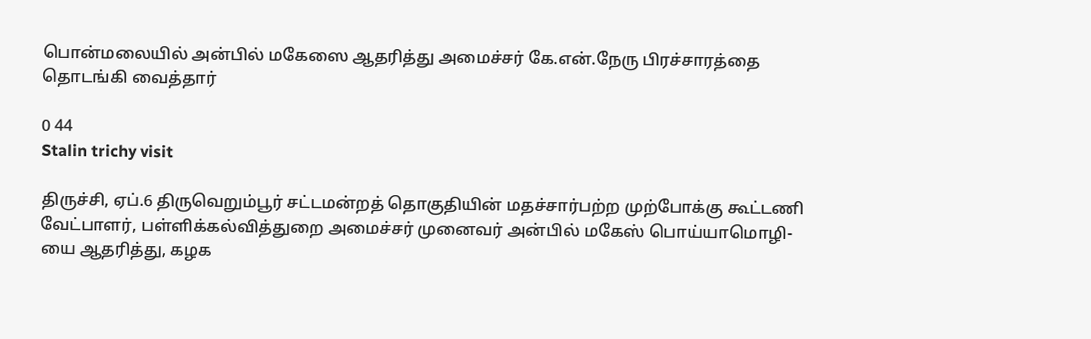பொன்மலையில் அன்பில் மகேஸை ஆதரித்து அமைச்சர் கே.என்.நேரு பிரச்சாரத்தை தொடங்கி வைத்தார்

0 44
Stalin trichy visit

திருச்சி, ஏப்.6 திருவெறும்பூர் சட்டமன்றத் தொகுதியின் மதச்சார்பற்ற முற்போக்கு கூட்டணி வேட்பாளர், பள்ளிக்கல்வித்துறை அமைச்சர் முனைவர் அன்பில் மகேஸ் பொய்யாமொழி-யை ஆதரித்து, கழக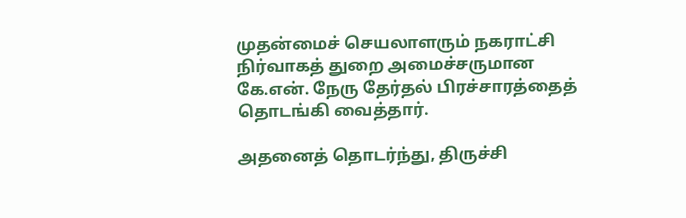முதன்மைச் செயலாளரும் நகராட்சி நிர்வாகத் துறை அமைச்சருமான கே.என். நேரு தேர்தல் பிரச்சாரத்தைத் தொடங்கி வைத்தார்.

அதனைத் தொடர்ந்து, திருச்சி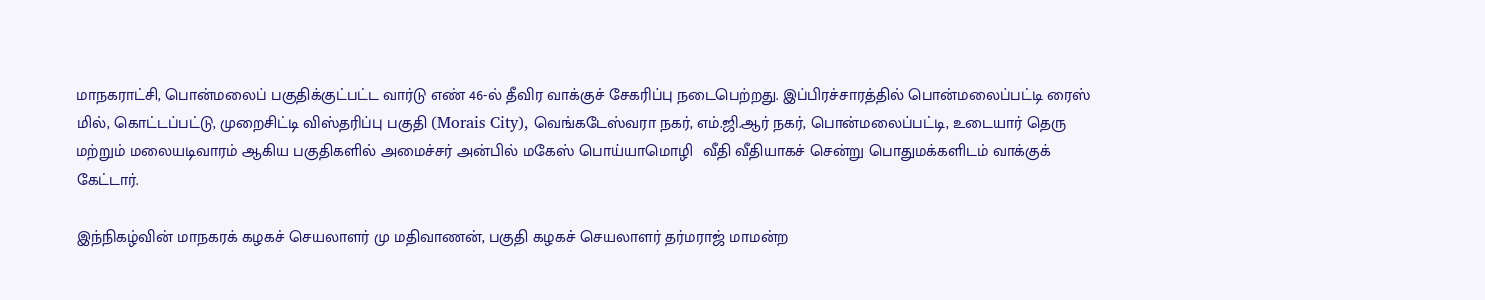மாநகராட்சி, பொன்மலைப் பகுதிக்குட்பட்ட வார்டு எண் 46-ல் தீவிர வாக்குச் சேகரிப்பு நடைபெற்றது. இப்பிரச்சாரத்தில் பொன்மலைப்பட்டி ரைஸ் மில், கொட்டப்பட்டு, முறைசிட்டி விஸ்தரிப்பு பகுதி (Morais City), வெங்கடேஸ்வரா நகர், எம்.ஜி.ஆர் நகர், பொன்மலைப்பட்டி, உடையார் தெரு மற்றும் மலையடிவாரம் ஆகிய பகுதிகளில் அமைச்சர் அன்பில் மகேஸ் பொய்யாமொழி  வீதி வீதியாகச் சென்று பொதுமக்களிடம் வாக்குக் கேட்டார்.

இந்நிகழ்வின் மாநகரக் கழகச் செயலாளர் மு மதிவாணன், பகுதி கழகச் செயலாளர் தர்மராஜ் மாமன்ற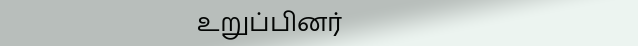உறுப்பினர்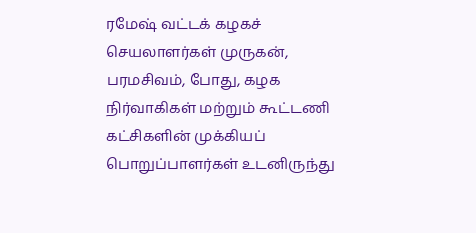ரமேஷ் வட்டக் கழகச் செயலாளர்கள் முருகன், பரமசிவம், போது, கழக நிர்வாகிகள் மற்றும் கூட்டணி கட்சிகளின் முக்கியப் பொறுப்பாளர்கள் உடனிருந்து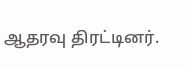ஆதரவு திரட்டினர்.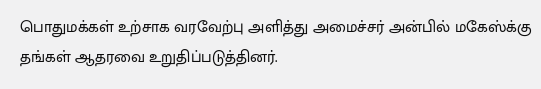பொதுமக்கள் உற்சாக வரவேற்பு அளித்து அமைச்சர் அன்பில் மகேஸ்க்கு  தங்கள் ஆதரவை உறுதிப்படுத்தினர்.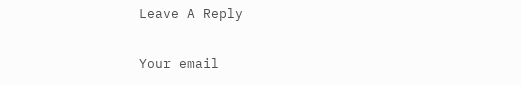Leave A Reply

Your email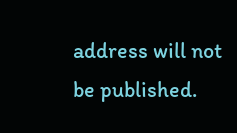address will not be published.